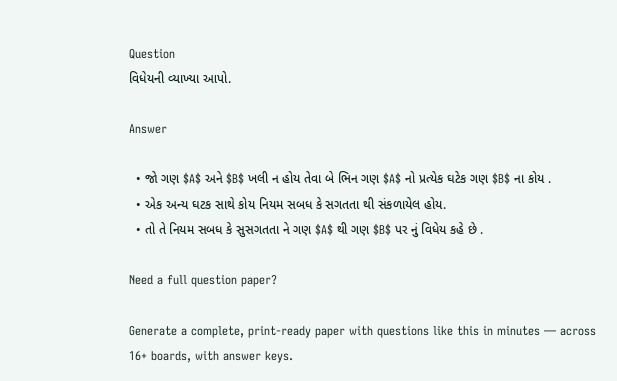Question
વિધેયની વ્યાખ્યા આપો.

Answer

  • જો ગણ $A$ અને $B$ ખલી ન હોય તેવા બે ભિન ગણ $A$ નો પ્રત્યેક ઘટેક ગણ $B$ ના કોય .
  • એક અન્ય ઘટક સાથે કોય નિયમ સબધ કે સગતતા થી સંકળાયેલ હોય.
  • તો તે નિયમ સબધ કે સુસગતતા ને ગણ $A$ થી ગણ $B$ પર નું વિધેય કહે છે .

Need a full question paper?

Generate a complete, print-ready paper with questions like this in minutes — across 16+ boards, with answer keys.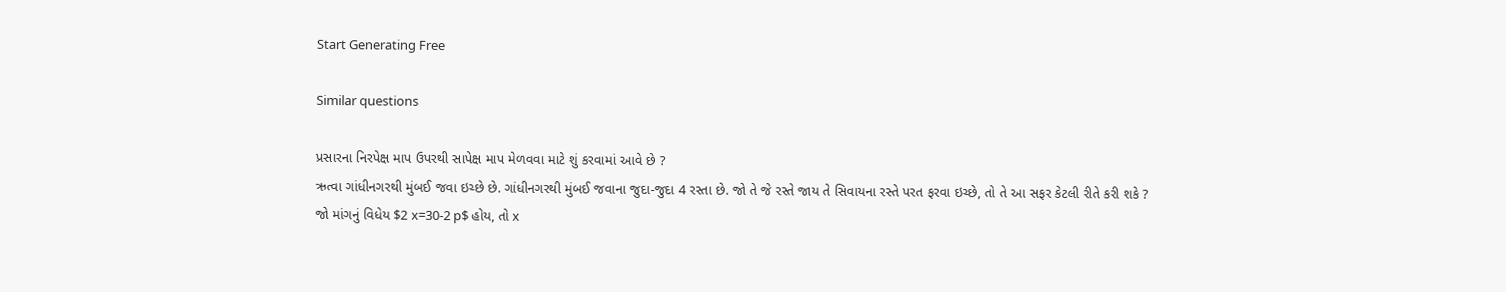Start Generating Free

Similar questions

પ્રસારના નિરપેક્ષ માપ ઉપરથી સાપેક્ષ માપ મેળવવા માટે શું કરવામાં આવે છે ?
ઋત્વા ગાંધીનગરથી મુંબઈ જવા ઇચ્છે છે. ગાંધીનગરથી મુંબઈ જવાના જુદા-જુદા 4 રસ્તા છે. જો તે જે રસ્તે જાય તે સિવાયના રસ્તે પરત ફરવા ઇચ્છે, તો તે આ સફર કેટલી રીતે કરી શકે ?
જો માંગનું વિધેય $2 x=30-2 p$ હોય, તો x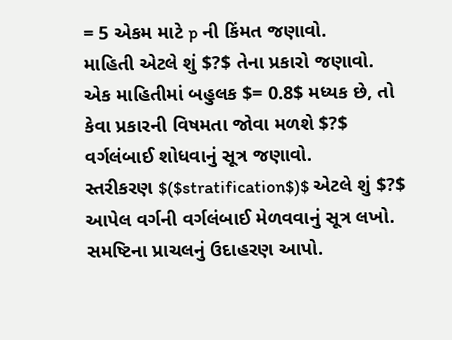= 5 એકમ માટે p ની કિંમત જણાવો.
માહિતી એટલે શું $?$ તેના પ્રકારો જણાવો.
એક માહિતીમાં બહુલક $= 0.8$ મધ્યક છે, તો કેવા પ્રકારની વિષમતા જોવા મળશે $?$
વર્ગલંબાઈ શોધવાનું સૂત્ર જણાવો.
સ્તરીકરણ $($stratification$)$ એટલે શું $?$
આપેલ વર્ગની વર્ગલંબાઈ મેળવવાનું સૂત્ર લખો.
સમષ્ટિના પ્રાચલનું ઉદાહરણ આપો.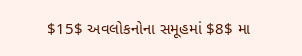$15$ અવલોકનોના સમૂહમાં $8$ મા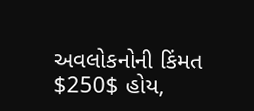અવલોકનોની કિંમત $250$ હોય,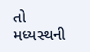તો મધ્યસ્થની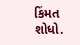કિંમત શોધો.